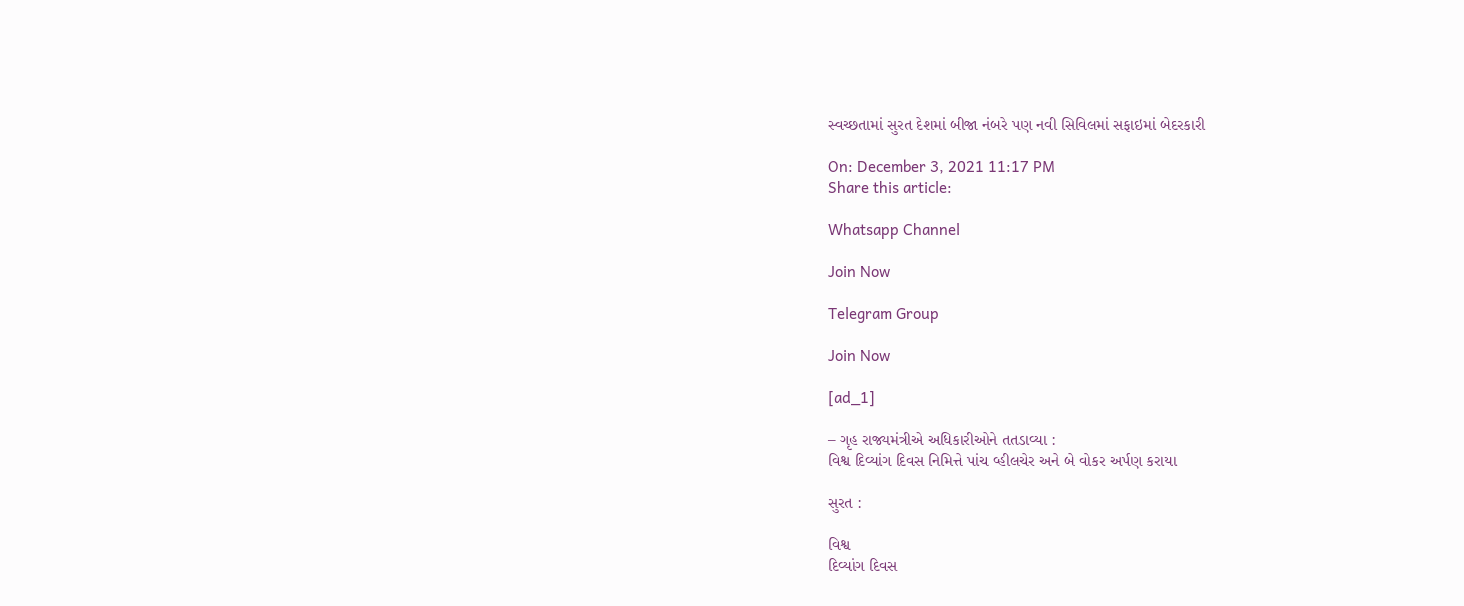સ્વચ્છતામાં સુરત દેશમાં બીજા નંબરે પણ નવી સિવિલમાં સફાઇમાં બેદરકારી

On: December 3, 2021 11:17 PM
Share this article:

Whatsapp Channel

Join Now

Telegram Group

Join Now

[ad_1]

– ગૃહ રાજ્યમંત્રીએ અધિકારીઓને તતડાવ્યા :
વિશ્વ દિવ્યાંગ દિવસ નિમિત્તે પાંચ વ્હીલચેર અને બે વોકર અર્પણ કરાયા

સુરત :

વિશ્વ
દિવ્યાંગ દિવસ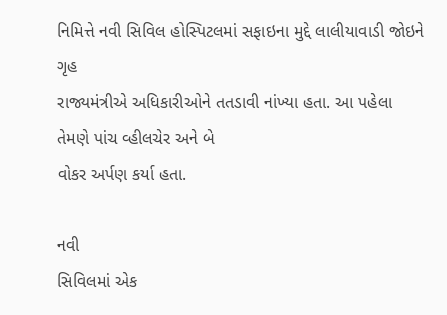નિમિત્તે નવી સિવિલ હોસ્પિટલમાં સફાઇના મુદ્દે લાલીયાવાડી જોઇને ગૃહ
રાજ્યમંત્રીએ અધિકારીઓને તતડાવી નાંખ્યા હતા. આ પહેલા તેમણે પાંચ વ્હીલચેર અને બે
વોકર અર્પણ કર્યા હતા.

નવી
સિવિલમાં એક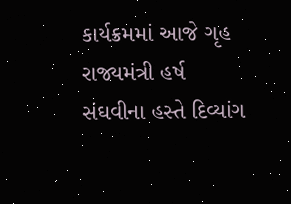કાર્યક્રમમાં આજે ગૃહ રાજ્યમંત્રી હર્ષ સંઘવીના હસ્તે દિવ્યાંગ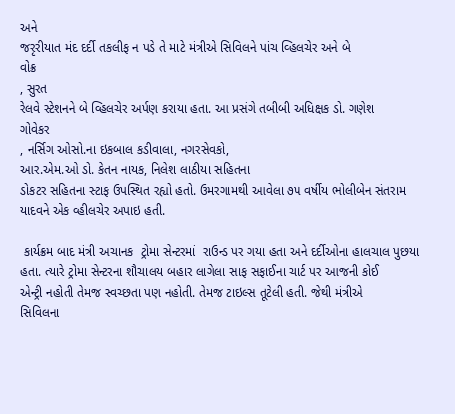અને
જરૃરીયાત મંદ દર્દી તકલીફ ન પડે તે માટે મંત્રીએ સિવિલને પાંચ વ્હિલચેર અને બે
વોક્ર
, સુરત
રેલવે સ્ટેશનને બે વ્હિલચેર અર્પણ કરાયા હતા. આ પ્રસંગે તબીબી અધિક્ષક ડો. ગણેશ
ગોવેકર
, નર્સિગ ઓસો.ના ઇકબાલ કડીવાલા, નગરસેવકો,
આર.એમ.ઓ ડો. કેતન નાયક, નિલેશ લાઠીયા સહિતના
ડોકટર સહિતના સ્ટાફ ઉપસ્થિત રહ્યો હતો. ઉમરગામથી આવેલા ૭૫ વર્ષીય ભોલીબેન સંતરામ
યાદવને એક વ્હીલચેર અપાઇ હતી.

 કાર્યક્રમ બાદ મંત્રી અચાનક  ટ્રોમા સેન્ટરમાં  રાઉન્ડ પર ગયા હતા અને દર્દીઓના હાલચાલ પુછયા
હતા. ત્યારે ટ્રોમા સેન્ટરના શૌચાલય બહાર લાગેલા સાફ સફાઈના ચાર્ટ પર આજની કોઈ
એન્ટ્રી નહોતી તેમજ સ્વચ્છતા પણ નહોતી. તેમજ ટાઇલ્સ તૂટેલી હતી. જેથી મંત્રીએ
સિવિલના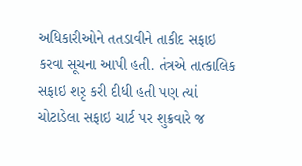અધિકારીઓને તતડાવીને તાકીદ સફાઇ કરવા સૂચના આપી હતી. તંત્રએ તાત્કાલિક
સફાઇ શરૃ કરી દીધી હતી પણ ત્યાં ચોટાડેલા સફાઇ ચાર્ટ પર શુક્રવારે જ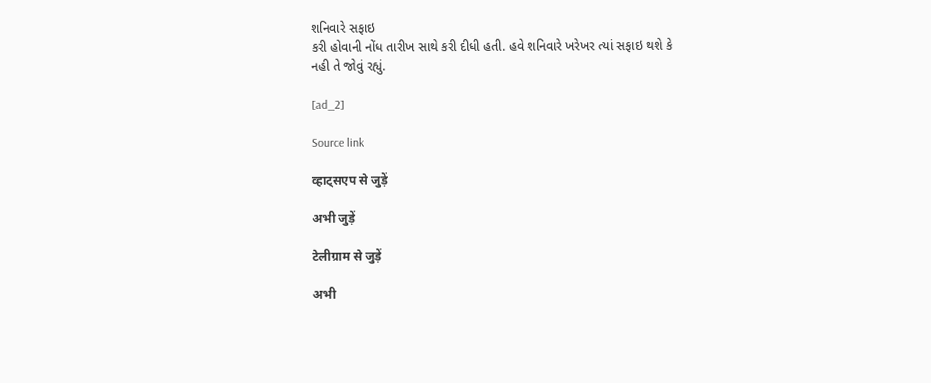શનિવારે સફાઇ
કરી હોવાની નોંધ તારીખ સાથે કરી દીધી હતી. હવે શનિવારે ખરેખર ત્યાં સફાઇ થશે કે
નહી તે જોવું રહ્યું.

[ad_2]

Source link

व्हाट्सएप से जुड़ें

अभी जुड़ें

टेलीग्राम से जुड़ें

अभी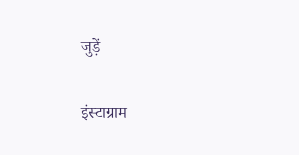जुड़ें

इंस्टाग्राम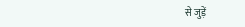से जुड़ें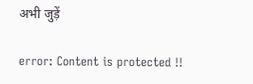अभी जुड़ें

error: Content is protected !!